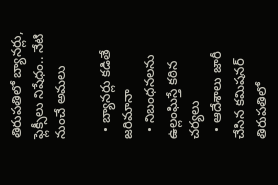తిరుపతిలో బ్యానర్లు, ఫ్లెక్సీలు నిషేధం.. నేటి నుంచే అమలు

  • బ్యానర్లు కడితే జరిమానా
  • నిబంధనలను ఉల్లంఘిస్తే కఠిన చర్యలు
  • ఆదేశాలు జారీ చేసిన కమిషనర్
తిరుపతిలో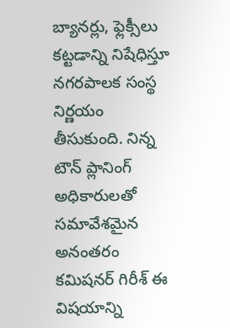బ్యానర్లు, ఫ్లెక్సీలు కట్టడాన్ని నిషేధిస్తూ నగరపాలక సంస్థ నిర్ణయం తీసుకుంది. నిన్న టౌన్ ప్లానింగ్ అధికారులతో సమావేశమైన అనంతరం కమిషనర్ గిరీశ్ ఈ విషయాన్ని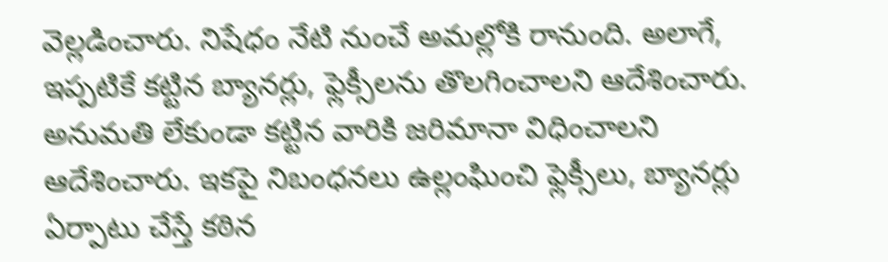వెల్లడించారు. నిషేధం నేటి నుంచే అమల్లోకి రానుంది. అలాగే, ఇప్పటికే కట్టిన బ్యానర్లు, ఫ్లెక్సీలను తొలగించాలని ఆదేశించారు. అనుమతి లేకుండా కట్టిన వారికి జరిమానా విధించాలని ఆదేశించారు. ఇకపై నిబంధనలు ఉల్లంఘించి ఫ్లెక్సీలు, బ్యానర్లు ఏర్పాటు చేస్తే కఠిన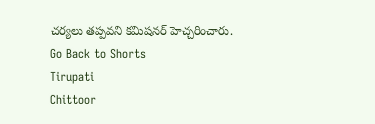చర్యలు తప్పవని కమిషనర్ హెచ్చరించారు.
Go Back to Shorts
Tirupati
Chittoor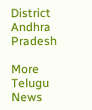District
Andhra Pradesh

More Telugu News